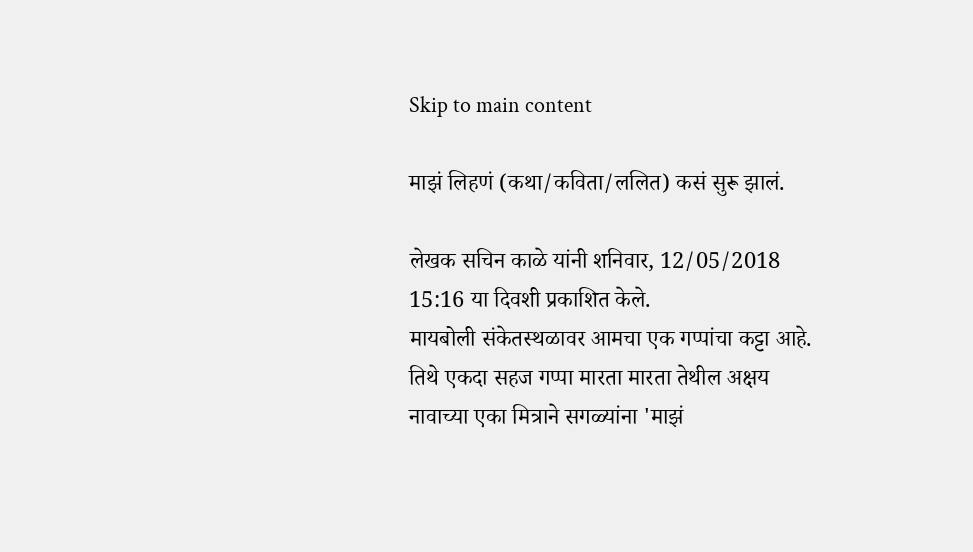Skip to main content

माझं लिहणं (कथा/कविता/ललित) कसं सुरू झालं.

लेखक सचिन काळे यांनी शनिवार, 12/05/2018 15:16 या दिवशी प्रकाशित केले.
मायबोली संकेतस्थळावर आमचा एक गप्पांचा कट्टा आहे. तिथे एकदा सहज गप्पा मारता मारता तेथील अक्षय नावाच्या एका मित्राने सगळ्यांना 'माझं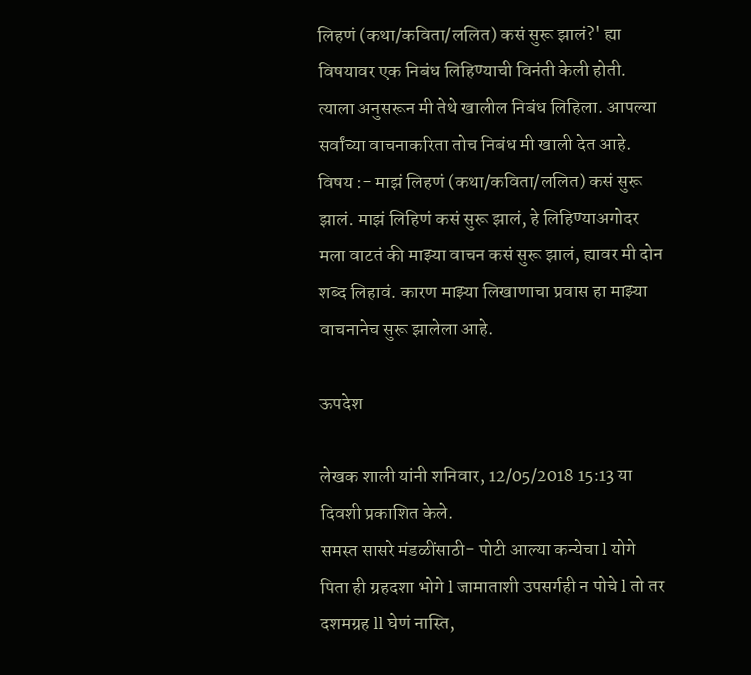लिहणं (कथा/कविता/ललित) कसं सुरू झालं?' ह्या विषयावर एक निबंध लिहिण्याची विनंती केली होती. त्याला अनुसरून मी तेथे खालील निबंध लिहिला. आपल्या सर्वांच्या वाचनाकरिता तोच निबंध मी खाली देत आहे. विषय :- माझं लिहणं (कथा/कविता/ललित) कसं सुरू झालं. माझं लिहिणं कसं सुरू झालं, हे लिहिण्याअगोदर मला वाटतं की माझ्या वाचन कसं सुरू झालं, ह्यावर मी दोन शब्द लिहावं. कारण माझ्या लिखाणाचा प्रवास हा माझ्या वाचनानेच सुरू झालेला आहे.

ऊपदेश

लेखक शाली यांनी शनिवार, 12/05/2018 15:13 या दिवशी प्रकाशित केले.
समस्त सासरे मंडळींसाठी- पोटी आल्या कन्येचा l योगे पिता ही ग्रहदशा भोगे l जामाताशी उपसर्गही न पोचे l तो तर दशमग्रह ll घेणं नास्ति,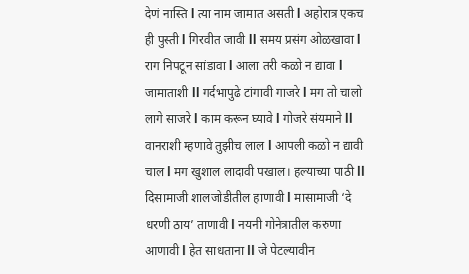देणं नास्ति l त्या नाम जामात असती l अहोरात्र एकच ही पुस्ती l गिरवीत जावी ll समय प्रसंग ओळखावा l राग निपटून सांडावा l आला तरी कळो न द्यावा l जामाताशी ll गर्दभापुढे टांगावी गाजरे l मग तो चालो लागे साजरे l काम करून घ्यावे l गोजरे संयमाने ll वानराशी म्हणावे तुझीच लाल l आपली कळो न द्यावी चाल l मग खुशाल लादावी पखाल। हल्याच्या पाठी ll दिसामाजी शालजोडीतील हाणावी l मासामाजी ‘दे धरणी ठाय’ ताणावी l नयनी गोनेत्रातील करुणा आणावी l हेत साधताना ll जे पेटल्यावीन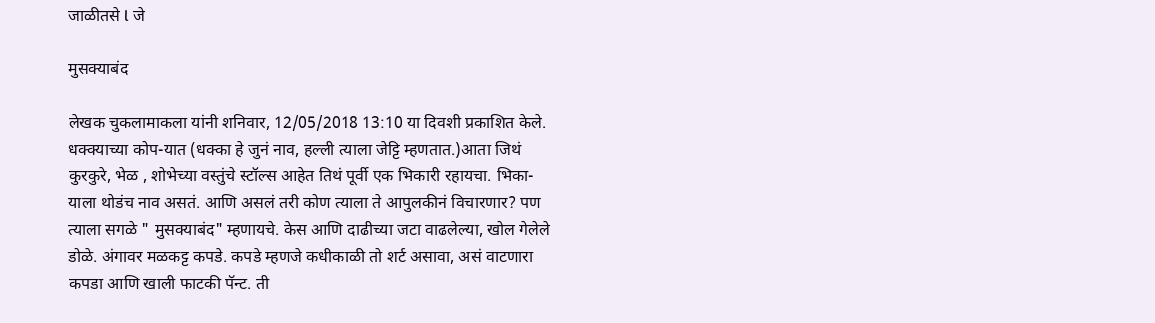जाळीतसे l जे

मुसक्याबंद

लेखक चुकलामाकला यांनी शनिवार, 12/05/2018 13:10 या दिवशी प्रकाशित केले.
धक्क्याच्या कोप-यात (धक्का हे जुनं नाव, हल्ली त्याला जेट्टि म्हणतात.)आता जिथं कुरकुरे, भेळ , शोभेच्या वस्तुंचे स्टॉल्स आहेत तिथं पूर्वी एक भिकारी रहायचा. भिका-याला थोडंच नाव असतं. आणि असलं तरी कोण त्याला ते आपुलकीनं विचारणार? पण त्याला सगळे " मुसक्याबंद" म्हणायचे. केस आणि दाढीच्या जटा वाढलेल्या, खोल गेलेले डोळे. अंगावर मळकट्ट कपडे. कपडे म्हणजे कधीकाळी तो शर्ट असावा, असं वाटणारा कपडा आणि खाली फाटकी पॅन्ट. ती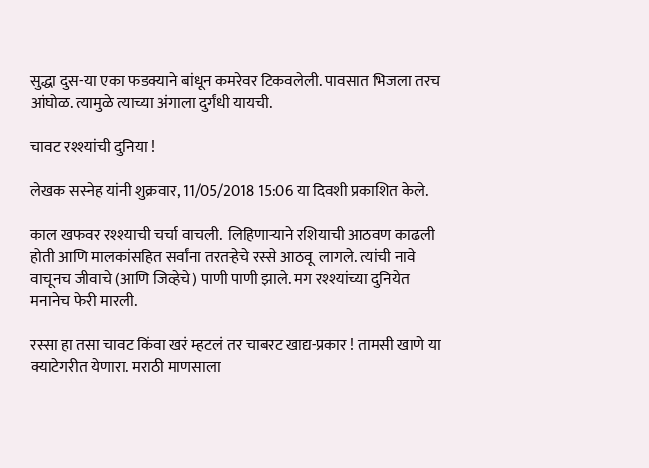सुद्धा दुस-या एका फडक्याने बांधून कमरेवर टिकवलेली. पावसात भिजला तरच आंघोळ. त्यामुळे त्याच्या अंगाला दुर्गंधी यायची.

चावट रश्श्यांची दुनिया !

लेखक सस्नेह यांनी शुक्रवार, 11/05/2018 15:06 या दिवशी प्रकाशित केले.

काल खफवर रश्श्याची चर्चा वाचली.  लिहिणाऱ्याने रशियाची आठवण काढली होती आणि मालकांसहित सर्वांना तरतऱ्हेचे रस्से आठवू  लागले. त्यांची नावे वाचूनच जीवाचे (आणि जिव्हेचे) पाणी पाणी झाले. मग रश्श्यांच्या दुनियेत मनानेच फेरी मारली.

रस्सा हा तसा चावट किंवा खरं म्हटलं तर चाबरट खाद्य-प्रकार ! तामसी खाणे या क्याटेगरीत येणारा. मराठी माणसाला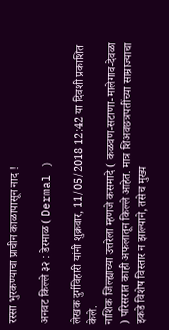रस्सा भुरकण्याचा प्राचीन काळापासून नाद !

अनवट किल्ले ३२ : डेरमाळ ( Dermal )

लेखक दुर्गविहारी यांनी शुक्रवार, 11/05/2018 12:42 या दिवशी प्रकाशित केले.
नाशिक जिल्ह्याच्या उत्तरेला म्हणजे कसमादे ( कळवण-सटाणा-मालेगाव-देवळा ) परिसरात काही अफलातून किल्ले आहेत. मात्र शिअवछत्रपतींच्या साम्राज्याचा इकडे विशेष विस्तार न झाल्याने, तसेच मुख्य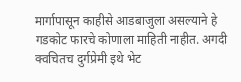मार्गापासून काहीसे आडबाजुला असल्याने हे गडकोट फारचे कोणाला माहिती नाहीत. अगदी क्वचितच दुर्गप्रेमी इथे भेट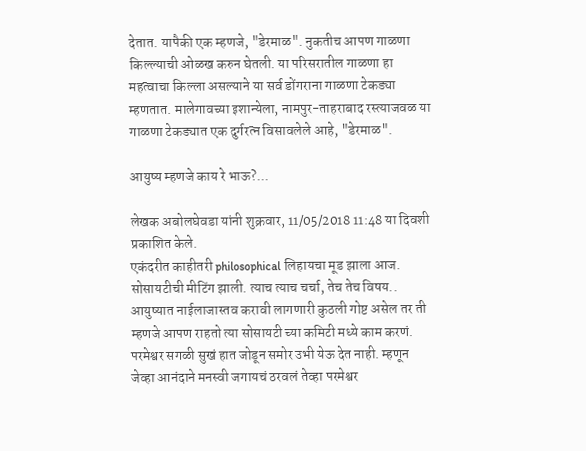देतात. यापैकी एक म्हणजे, "डेरमाळ". नुकतीच आपण गाळणा किल्ल्याची ओळख करुन घेतली. या परिसरातील गाळणा हा महत्वाचा किल्ला असल्याने या सर्व डोंगराना गाळणा टेकड्या म्हणतात. मालेगावच्या इशान्येला, नामपुर-ताहराबाद रस्त्याजवळ या गाळणा टेकड्यात एक दुर्गरत्न विसावलेले आहे, "डेरमाळ".

आयुष्य म्हणजे काय रे भाऊ?...

लेखक अबोलघेवडा यांनी शुक्रवार, 11/05/2018 11:48 या दिवशी प्रकाशित केले.
एकंदरीत काहीतरी philosophical लिहायचा मूड झाला आज. सोसायटीची मीटिंग झाली. त्याच त्याच चर्चा, तेच तेच विषय.. आयुष्यात नाईलाजास्तव करावी लागणारी कुठली गोष्ट असेल तर ती म्हणजे आपण राहतो त्या सोसायटी च्या कमिटी मध्ये काम करणं. परमेश्वर सगळी सुखं हात जोडून समोर उभी येऊ देत नाही. म्हणून जेव्हा आनंदाने मनस्वी जगायचं ठरवलं तेव्हा परमेश्वर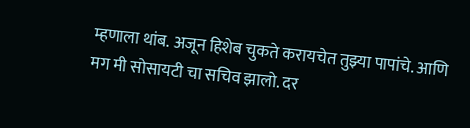म्हणाला थांब. अजून हिशेब चुकते करायचेत तुझ्या पापांचे. आणि मग मी सोसायटी चा सचिव झालो. दर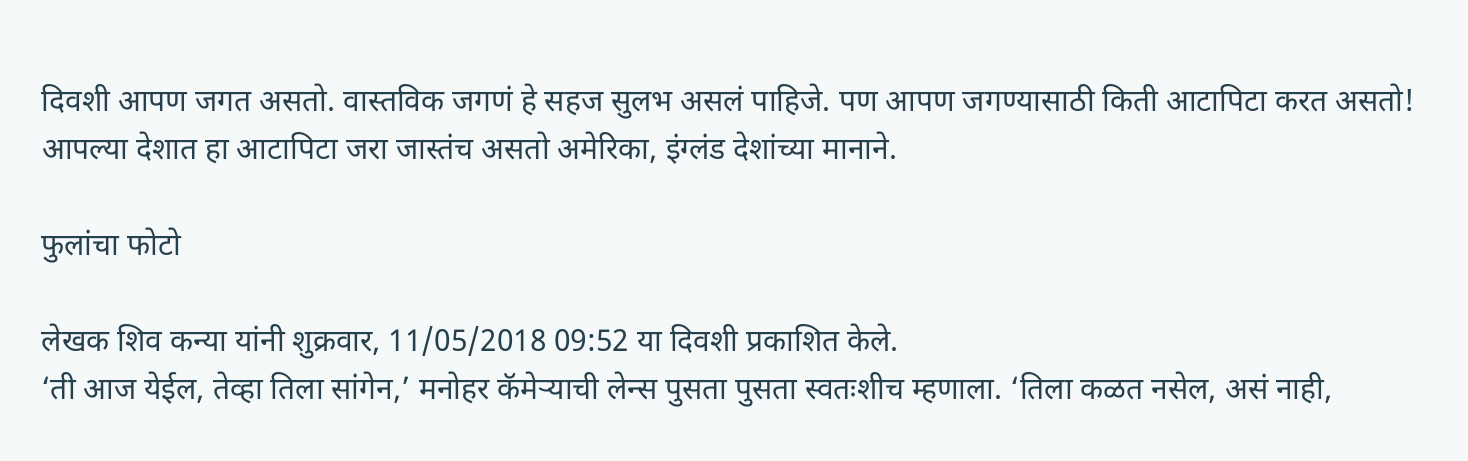दिवशी आपण जगत असतो. वास्तविक जगणं हे सहज सुलभ असलं पाहिजे. पण आपण जगण्यासाठी किती आटापिटा करत असतो! आपल्या देशात हा आटापिटा जरा जास्तंच असतो अमेरिका, इंग्लंड देशांच्या मानाने.

फुलांचा फोटो

लेखक शिव कन्या यांनी शुक्रवार, 11/05/2018 09:52 या दिवशी प्रकाशित केले.
‘ती आज येईल, तेव्हा तिला सांगेन,’ मनोहर कॅमेऱ्याची लेन्स पुसता पुसता स्वतःशीच म्हणाला. ‘तिला कळत नसेल, असं नाही,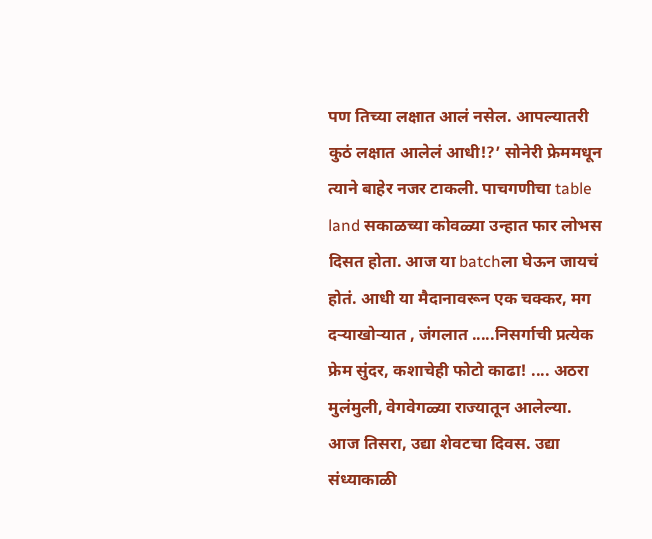पण तिच्या लक्षात आलं नसेल. आपल्यातरी कुठं लक्षात आलेलं आधी!?’ सोनेरी फ्रेममधून त्याने बाहेर नजर टाकली. पाचगणीचा table land सकाळच्या कोवळ्या उन्हात फार लोभस दिसत होता. आज या batchला घेऊन जायचं होतं. आधी या मैदानावरून एक चक्कर, मग दऱ्याखोऱ्यात , जंगलात .....निसर्गाची प्रत्येक फ्रेम सुंदर, कशाचेही फोटो काढा! .... अठरा मुलंमुली, वेगवेगळ्या राज्यातून आलेल्या. आज तिसरा, उद्या शेवटचा दिवस. उद्या संध्याकाळी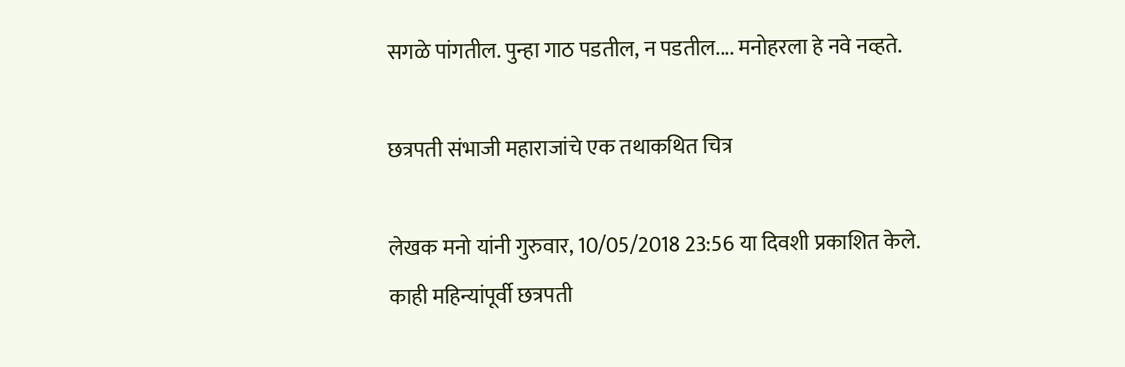सगळे पांगतील. पुन्हा गाठ पडतील, न पडतील.... मनोहरला हे नवे नव्हते.

छत्रपती संभाजी महाराजांचे एक तथाकथित चित्र

लेखक मनो यांनी गुरुवार, 10/05/2018 23:56 या दिवशी प्रकाशित केले.
काही महिन्यांपूर्वी छत्रपती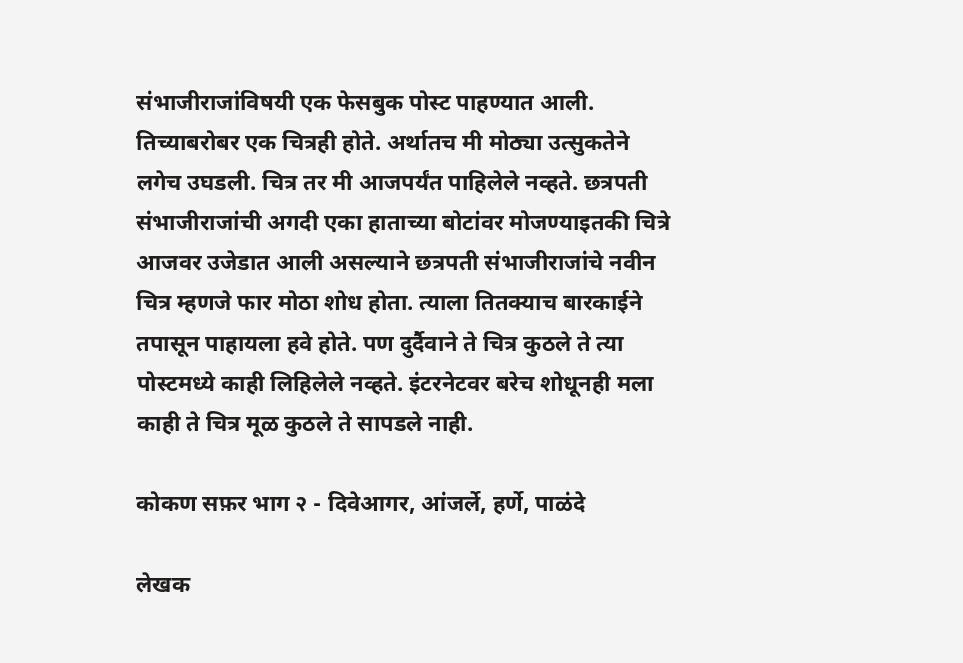संभाजीराजांविषयी एक फेसबुक पोस्ट पाहण्यात आली. तिच्याबरोबर एक चित्रही होते. अर्थातच मी मोठ्या उत्सुकतेने लगेच उघडली. चित्र तर मी आजपर्यंत पाहिलेले नव्हते. छत्रपती संभाजीराजांची अगदी एका हाताच्या बोटांवर मोजण्याइतकी चित्रे आजवर उजेडात आली असल्याने छत्रपती संभाजीराजांचे नवीन चित्र म्हणजे फार मोठा शोध होता. त्याला तितक्याच बारकाईने तपासून पाहायला हवे होते. पण दुर्दैवाने ते चित्र कुठले ते त्या पोस्टमध्ये काही लिहिलेले नव्हते. इंटरनेटवर बरेच शोधूनही मला काही ते चित्र मूळ कुठले ते सापडले नाही.

कोकण सफ़र भाग २ - दिवेआगर, आंजर्ले, हर्णे, पाळंदे

लेखक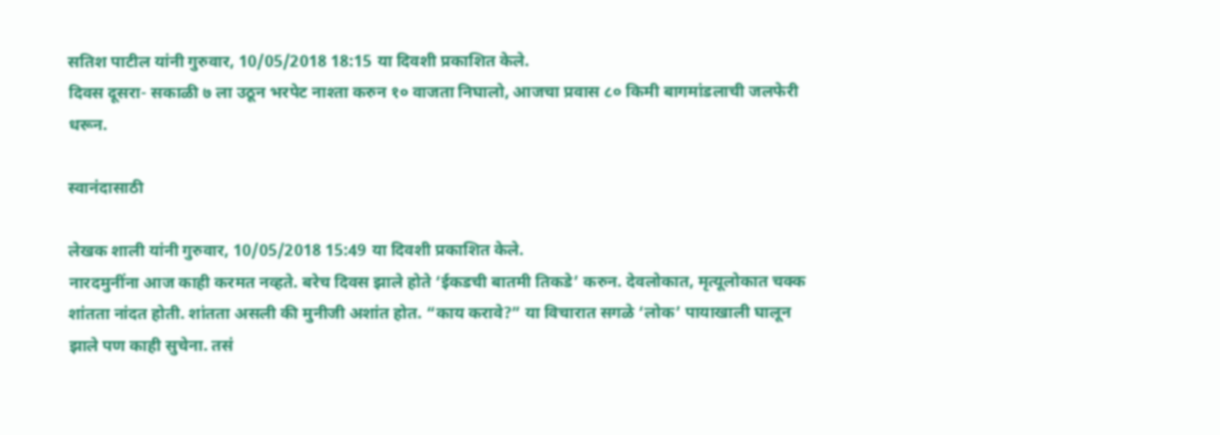सतिश पाटील यांनी गुरुवार, 10/05/2018 18:15 या दिवशी प्रकाशित केले.
दिवस दूसरा- सकाळी ७ ला उठून भरपेट नाश्ता करुन १० वाजता निघालो, आजचा प्रवास ८० किमी बागमांडलाची जलफेरी धरून.

स्वानंदासाठी

लेखक शाली यांनी गुरुवार, 10/05/2018 15:49 या दिवशी प्रकाशित केले.
नारदमुनींना आज काही करमत नव्हते. बरेच दिवस झाले होते ‘ईकडची बातमी तिकडे’ करुन. देवलोकात, मृत्यूलोकात चक्क शांतता नांदत होती. शांतता असली की मुनीजी अशांत होत. “काय करावे?” या विचारात सगळे ‘लोक’ पायाखाली घालून झाले पण काही सुचेना. तसं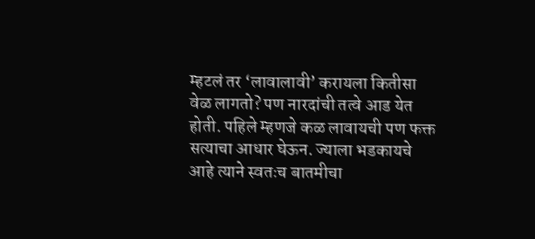म्हटलं तर ‘लावालावी’ करायला कितीसा वेळ लागतो? पण नारदांची तत्वे आड येत होती. पहिले म्हणजे कळ लावायची पण फक्त सत्याचा आधार घेऊन. ज्याला भडकायचे आहे त्याने स्वतःच बातमीचा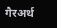गैरअर्थ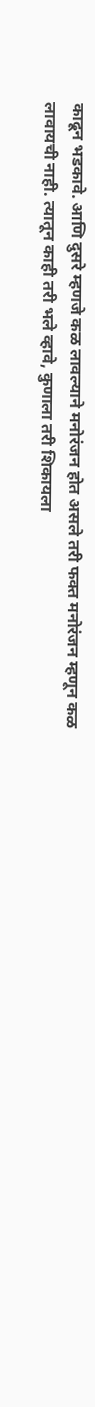काढून भडकावे. आणि दुसरे म्हणजे कळ लावल्याने मनोरंजन होत असले तरी फक्त मनोरंजन म्हणून कळ लावायची नाही. त्यातून काही तरी भले व्हावे, कुणाला तरी शिकायला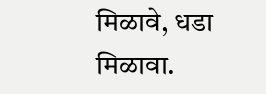मिळावे, धडा मिळावा.